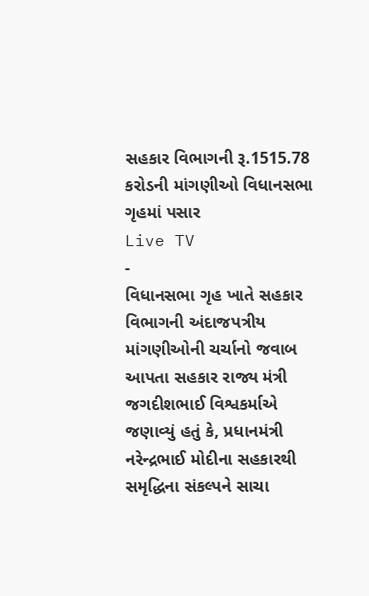સહકાર વિભાગની રૂ.1515.78 કરોડની માંગણીઓ વિધાનસભા ગૃહમાં પસાર
Live TV
-
વિધાનસભા ગૃહ ખાતે સહકાર વિભાગની અંદાજપત્રીય માંગણીઓની ચર્ચાનો જવાબ આપતા સહકાર રાજ્ય મંત્રી જગદીશભાઈ વિશ્વકર્માએ જણાવ્યું હતું કે, પ્રધાનમંત્રી નરેન્દ્રભાઈ મોદીના સહકારથી સમૃદ્ધિના સંકલ્પને સાચા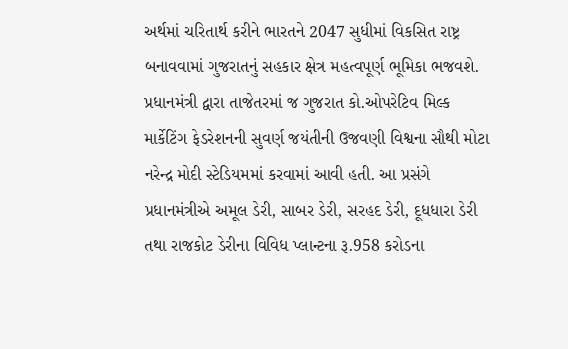અર્થમાં ચરિતાર્થ કરીને ભારતને 2047 સુધીમાં વિકસિત રાષ્ટ્ર બનાવવામાં ગુજરાતનું સહકાર ક્ષેત્ર મહત્વપૂર્ણ ભૂમિકા ભજવશે. પ્રધાનમંત્રી દ્વારા તાજેતરમાં જ ગુજરાત કો.ઓપરેટિવ મિલ્ક માર્કેટિંગ ફેડરેશનની સુવર્ણ જયંતીની ઉજવણી વિશ્વના સૌથી મોટા નરેન્દ્ર મોદી સ્ટેડિયમમાં કરવામાં આવી હતી. આ પ્રસંગે પ્રધાનમંત્રીએ અમૂલ ડેરી, સાબર ડેરી, સરહદ ડેરી, દૂધધારા ડેરી તથા રાજકોટ ડેરીના વિવિધ પ્લાન્ટના રૂ.958 કરોડના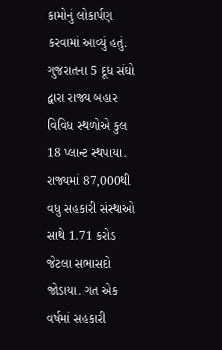કામોનું લોકાર્પણ કરવામાં આવ્યું હતું. ગુજરાતના 5 દૂધ સંઘો દ્વારા રાજ્ય બહાર વિવિધ સ્થળોએ કુલ 18 પ્લાન્ટ સ્થપાયા. રાજ્યમાં 87,000થી વધુ સહકારી સંસ્થાઓ સાથે 1.71 કરોડ જેટલા સભાસદો જોડાયા. ગત એક વર્ષમાં સહકારી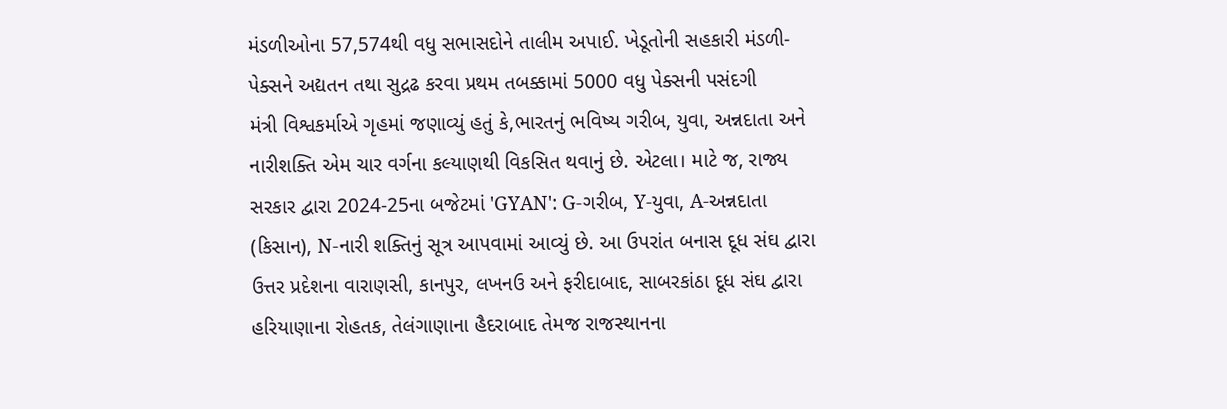મંડળીઓના 57,574થી વધુ સભાસદોને તાલીમ અપાઈ. ખેડૂતોની સહકારી મંડળી-પેક્સને અદ્યતન તથા સુદ્રઢ કરવા પ્રથમ તબક્કામાં 5000 વધુ પેક્સની પસંદગી
મંત્રી વિશ્વકર્માએ ગૃહમાં જણાવ્યું હતું કે,ભારતનું ભવિષ્ય ગરીબ, યુવા, અન્નદાતા અને નારીશક્તિ એમ ચાર વર્ગના કલ્યાણથી વિકસિત થવાનું છે. એટલા। માટે જ, રાજ્ય સરકાર દ્વારા 2024-25ના બજેટમાં 'GYAN': G-ગરીબ, Y-યુવા, A-અન્નદાતા (કિસાન), N-નારી શક્તિનું સૂત્ર આપવામાં આવ્યું છે. આ ઉપરાંત બનાસ દૂધ સંઘ દ્વારા ઉત્તર પ્રદેશના વારાણસી, કાનપુર, લખનઉ અને ફરીદાબાદ, સાબરકાંઠા દૂધ સંઘ દ્વારા હરિયાણાના રોહતક, તેલંગાણાના હૈદરાબાદ તેમજ રાજસ્થાનના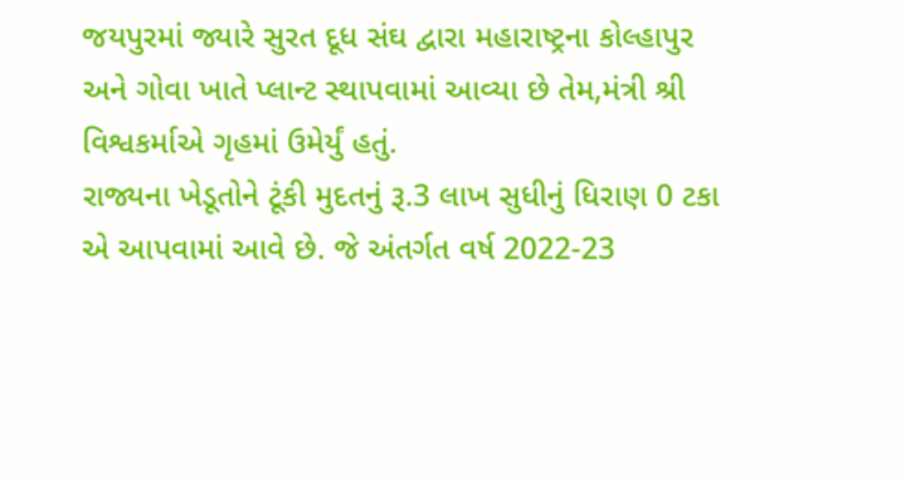જયપુરમાં જ્યારે સુરત દૂધ સંઘ દ્વારા મહારાષ્ટ્રના કોલ્હાપુર અને ગોવા ખાતે પ્લાન્ટ સ્થાપવામાં આવ્યા છે તેમ,મંત્રી શ્રી વિશ્વકર્માએ ગૃહમાં ઉમેર્યું હતું.
રાજ્યના ખેડૂતોને ટૂંકી મુદતનું રૂ.3 લાખ સુધીનું ધિરાણ 0 ટકા એ આપવામાં આવે છે. જે અંતર્ગત વર્ષ 2022-23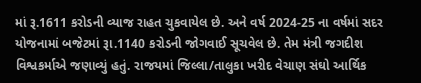માં રૂ.1611 કરોડની વ્યાજ રાહત ચુકવાયેલ છે. અને વર્ષ 2024-25 ના વર્ષમાં સદર યોજનામાં બજેટમાં રૂા.1140 કરોડની જોગવાઈ સૂચવેલ છે. તેમ મંત્રી જગદીશ વિશ્વકર્માએ જણાવ્યું હતું. રાજયમાં જિલ્લા/તાલુકા ખરીદ વેચાણ સંઘો આર્થિક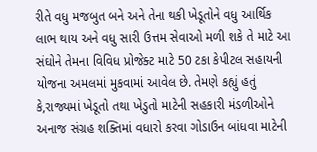રીતે વધુ મજબુત બને અને તેના થકી ખેડૂતોને વધુ આર્થિક લાભ થાય અને વધુ સારી ઉત્તમ સેવાઓ મળી શકે તે માટે આ સંઘોને તેમના વિવિધ પ્રોજેક્ટ માટે 50 ટકા કેપીટલ સહાયની યોજના અમલમાં મુકવામાં આવેલ છે. તેમણે કહ્યું હતું કે,રાજ્યમાં ખેડૂતો તથા ખેડુતો માટેની સહકારી મંડળીઓને અનાજ સંગ્રહ શક્તિમાં વધારો કરવા ગોડાઉન બાંધવા માટેની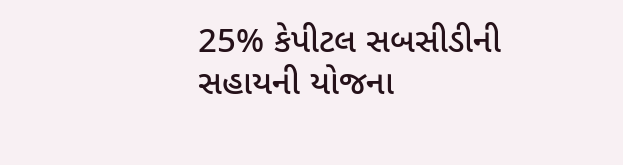25% કેપીટલ સબસીડીની સહાયની યોજના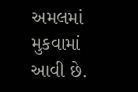અમલમાં મુકવામાં આવી છે.